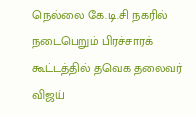நெல்லை கே.டி.சி நகரில் நடைபெறும் பிரச்சாரக் கூட்டத்தில் தவெக தலைவர் விஜய்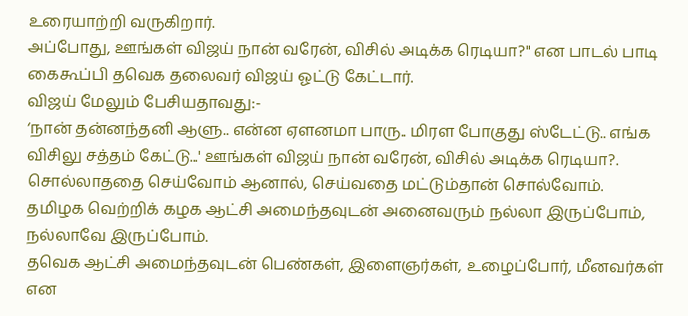உரையாற்றி வருகிறார்.
அப்போது, ஊங்கள் விஜய் நான் வரேன், விசில் அடிக்க ரெடியா?" என பாடல் பாடி கைகூப்பி தவெக தலைவர் விஜய் ஓட்டு கேட்டார்.
விஜய் மேலும் பேசியதாவது:-
‘நான் தன்னந்தனி ஆளு.. என்ன ஏளனமா பாரு.. மிரள போகுது ஸ்டேட்டு.. எங்க விசிலு சத்தம் கேட்டு...' ஊங்கள் விஜய் நான் வரேன், விசில் அடிக்க ரெடியா?.
சொல்லாததை செய்வோம் ஆனால், செய்வதை மட்டும்தான் சொல்வோம்.
தமிழக வெற்றிக் கழக ஆட்சி அமைந்தவுடன் அனைவரும் நல்லா இருப்போம், நல்லாவே இருப்போம்.
தவெக ஆட்சி அமைந்தவுடன் பெண்கள், இளைஞர்கள், உழைப்போர், மீனவர்கள் என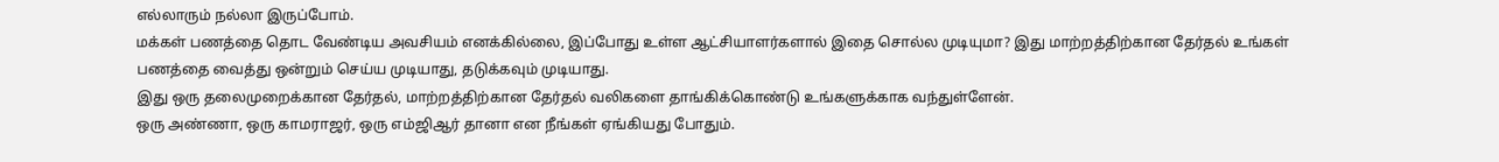எல்லாரும் நல்லா இருப்போம்.
மக்கள் பணத்தை தொட வேண்டிய அவசியம் எனக்கில்லை, இப்போது உள்ள ஆட்சியாளர்களால் இதை சொல்ல முடியுமா? இது மாற்றத்திற்கான தேர்தல் உங்கள் பணத்தை வைத்து ஒன்றும் செய்ய முடியாது, தடுக்கவும் முடியாது.
இது ஒரு தலைமுறைக்கான தேர்தல், மாற்றத்திற்கான தேர்தல் வலிகளை தாங்கிக்கொண்டு உங்களுக்காக வந்துள்ளேன்.
ஒரு அண்ணா, ஒரு காமராஜர், ஒரு எம்ஜிஆர் தானா என நீங்கள் ஏங்கியது போதும்.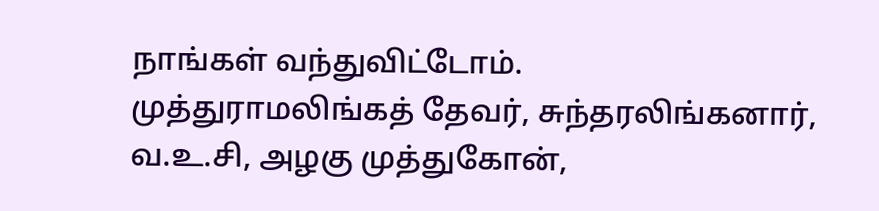நாங்கள் வந்துவிட்டோம்.
முத்துராமலிங்கத் தேவர், சுந்தரலிங்கனார், வ.உ.சி, அழகு முத்துகோன்,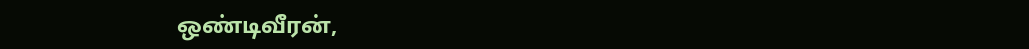ஒண்டிவீரன்,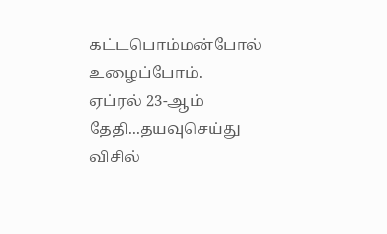கட்டபொம்மன்போல் உழைப்போம்.
ஏப்ரல் 23-ஆம் தேதி...தயவுசெய்து விசில்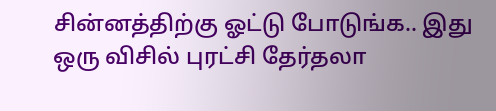சின்னத்திற்கு ஓட்டு போடுங்க.. இது ஒரு விசில் புரட்சி தேர்தலா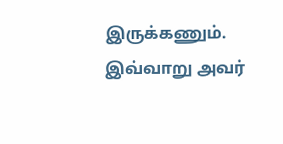இருக்கணும்.
இவ்வாறு அவர்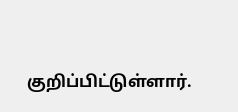குறிப்பிட்டுள்ளார்.